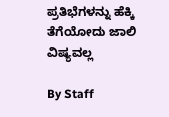ಪ್ರತಿಭೆಗಳನ್ನು ಹೆಕ್ಕಿ ತೆಗೆಯೋದು ಜಾಲಿ ವಿಷ್ಯವಲ್ಲ

By Staff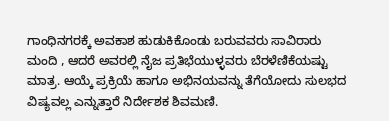ಗಾಂಧಿನಗರಕ್ಕೆ ಅವಕಾಶ ಹುಡುಕಿಕೊಂಡು ಬರುವವರು ಸಾವಿರಾರು ಮಂದಿ , ಆದರೆ ಅವರಲ್ಲಿ ನೈಜ ಪ್ರತಿಭೆಯುಳ್ಳವರು ಬೆರಳೆಣಿಕೆಯಷ್ಟು ಮಾತ್ರ. ಆಯ್ಕೆ ಪ್ರಕ್ರಿಯೆ ಹಾಗೂ ಅಭಿನಯವನ್ನು ತೆಗೆಯೋದು ಸುಲಭದ ವಿಷ್ಯವಲ್ಲ ಎನ್ನುತ್ತಾರೆ ನಿರ್ದೇಶಕ ಶಿವಮಣಿ.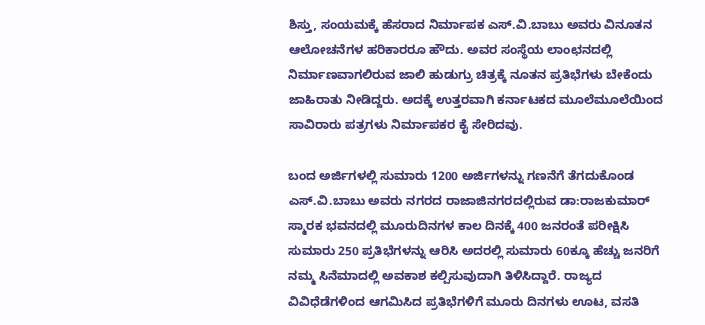ಶಿಸ್ತು, ಸಂಯಮಕ್ಕೆ ಹೆಸರಾದ ನಿರ್ಮಾಪಕ ಎಸ್.ವಿ.ಬಾಬು ಅವರು ವಿನೂತನ ಆಲೋಚನೆಗಳ ಹರಿಕಾರರೂ ಹೌದು. ಅವರ ಸಂಸ್ಥೆಯ ಲಾಂಛನದಲ್ಲಿ ನಿರ್ಮಾಣವಾಗಲಿರುವ ಜಾಲಿ ಹುಡುಗ್ರು ಚಿತ್ರಕ್ಕೆ ನೂತನ ಪ್ರತಿಭೆಗಳು ಬೇಕೆಂದು ಜಾಹಿರಾತು ನೀಡಿದ್ದರು. ಅದಕ್ಕೆ ಉತ್ತರವಾಗಿ ಕರ್ನಾಟಕದ ಮೂಲೆಮೂಲೆಯಿಂದ ಸಾವಿರಾರು ಪತ್ರಗಳು ನಿರ್ಮಾಪಕರ ಕೈ ಸೇರಿದವು.

ಬಂದ ಅರ್ಜಿಗಳಲ್ಲಿ ಸುಮಾರು 1200 ಅರ್ಜಿಗಳನ್ನು ಗಣನೆಗೆ ತೆಗದುಕೊಂಡ ಎಸ್.ವಿ.ಬಾಬು ಅವರು ನಗರದ ರಾಜಾಜಿನಗರದಲ್ಲಿರುವ ಡಾ:ರಾಜಕುಮಾರ್ ಸ್ಮಾರಕ ಭವನದಲ್ಲಿ ಮೂರುದಿನಗಳ ಕಾಲ ದಿನಕ್ಕೆ 400 ಜನರಂತೆ ಪರೀಕ್ಷಿಸಿ ಸುಮಾರು 250 ಪ್ರತಿಭೆಗಳನ್ನು ಆರಿಸಿ ಅದರಲ್ಲಿ ಸುಮಾರು 60ಕ್ಕೂ ಹೆಚ್ಚು ಜನರಿಗೆ ನಮ್ಮ ಸಿನೆಮಾದಲ್ಲಿ ಅವಕಾಶ ಕಲ್ಪಿಸುವುದಾಗಿ ತಿಳಿಸಿದ್ದಾರೆ. ರಾಜ್ಯದ ವಿವಿಧೆಡೆಗಳಿಂದ ಆಗಮಿಸಿದ ಪ್ರತಿಭೆಗಳಿಗೆ ಮೂರು ದಿನಗಳು ಊಟ, ವಸತಿ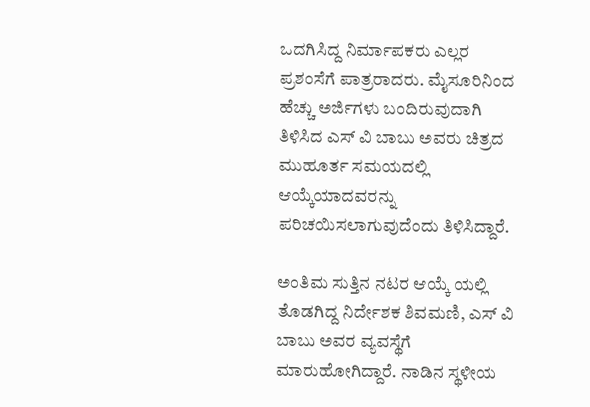ಒದಗಿಸಿದ್ದ ನಿರ್ಮಾಪಕರು ಎಲ್ಲರ ಪ್ರಶಂಸೆಗೆ ಪಾತ್ರರಾದರು. ಮೈಸೂರಿನಿಂದ ಹೆಚ್ಚು ಅರ್ಜಿಗಳು ಬಂದಿರುವುದಾಗಿ ತಿಳಿಸಿದ ಎಸ್ ವಿ ಬಾಬು ಅವರು ಚಿತ್ರದ ಮುಹೂರ್ತ ಸಮಯದಲ್ಲಿ ಆಯ್ಕೆಯಾದವರನ್ನು ಪರಿಚಯಿಸಲಾಗುವುದೆಂದು ತಿಳಿಸಿದ್ದಾರೆ.

ಅಂತಿಮ ಸುತ್ತಿನ ನಟರ ಆಯ್ಕೆ ಯಲ್ಲಿ ತೊಡಗಿದ್ದ ನಿರ್ದೇಶಕ ಶಿವಮಣಿ, ಎಸ್ ವಿ ಬಾಬು ಅವರ ವ್ಯವಸ್ಥೆಗೆ ಮಾರುಹೋಗಿದ್ದಾರೆ. ನಾಡಿನ ಸ್ಥಳೀಯ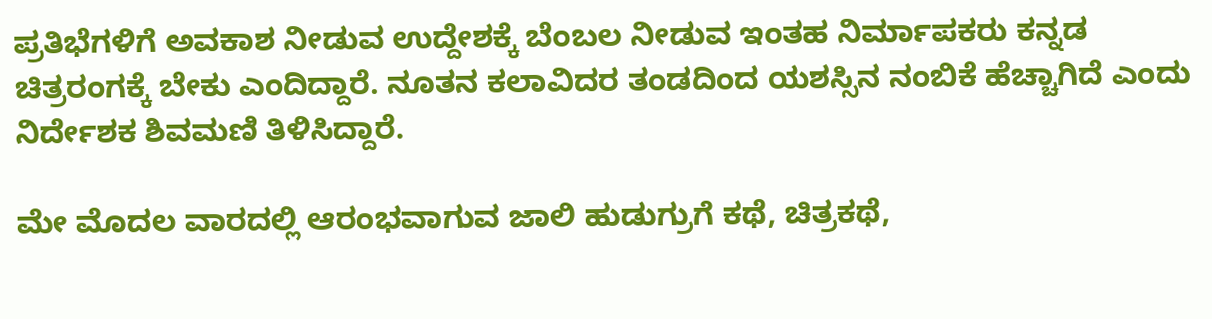ಪ್ರತಿಭೆಗಳಿಗೆ ಅವಕಾಶ ನೀಡುವ ಉದ್ದೇಶಕ್ಕೆ ಬೆಂಬಲ ನೀಡುವ ಇಂತಹ ನಿರ್ಮಾಪಕರು ಕನ್ನಡ ಚಿತ್ರರಂಗಕ್ಕೆ ಬೇಕು ಎಂದಿದ್ದಾರೆ. ನೂತನ ಕಲಾವಿದರ ತಂಡದಿಂದ ಯಶಸ್ಸಿನ ನಂಬಿಕೆ ಹೆಚ್ಚಾಗಿದೆ ಎಂದು ನಿರ್ದೇಶಕ ಶಿವಮಣಿ ತಿಳಿಸಿದ್ದಾರೆ.

ಮೇ ಮೊದಲ ವಾರದಲ್ಲಿ ಆರಂಭವಾಗುವ ಜಾಲಿ ಹುಡುಗ್ರುಗೆ ಕಥೆ, ಚಿತ್ರಕಥೆ,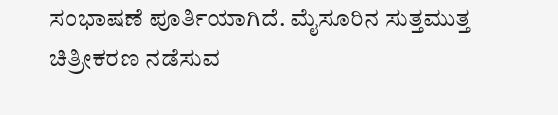ಸಂಭಾಷಣೆ ಪೂರ್ತಿಯಾಗಿದೆ. ಮೈಸೂರಿನ ಸುತ್ತಮುತ್ತ ಚಿತ್ರೀಕರಣ ನಡೆಸುವ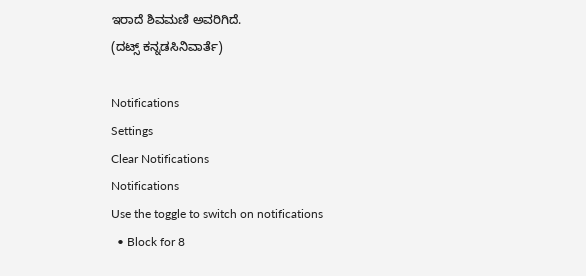ಇರಾದೆ ಶಿವಮಣಿ ಅವರಿಗಿದೆ.
(ದಟ್ಸ್ ಕನ್ನಡಸಿನಿವಾರ್ತೆ)

Notifications
Settings
Clear Notifications
Notifications
Use the toggle to switch on notifications
  • Block for 8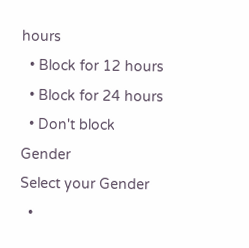hours
  • Block for 12 hours
  • Block for 24 hours
  • Don't block
Gender
Select your Gender
  •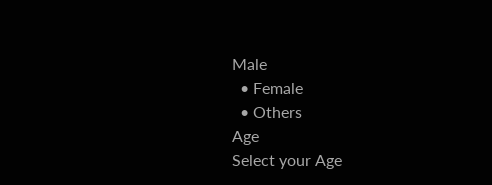Male
  • Female
  • Others
Age
Select your Age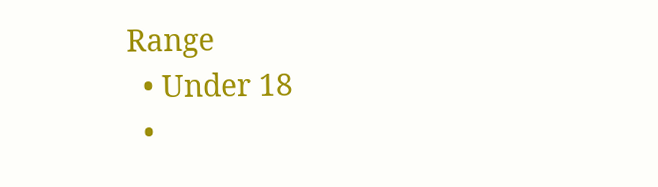Range
  • Under 18
  •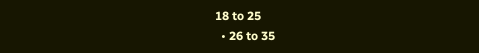18 to 25
  • 26 to 35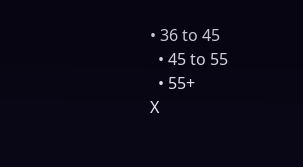• 36 to 45
  • 45 to 55
  • 55+
X